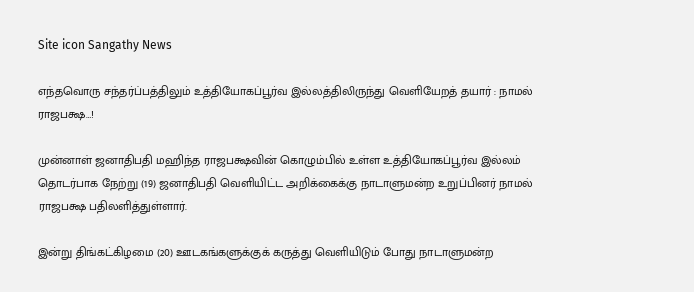Site icon Sangathy News

எந்தவொரு சந்தர்ப்பத்திலும் உத்தியோகப்பூர்வ இல்லத்திலிருந்து வெளியேறத் தயார் : நாமல் ராஜபக்ஷ…!

முன்னாள் ஜனாதிபதி மஹிந்த ராஜபக்ஷவின் கொழும்பில் உள்ள உத்தியோகப்பூர்வ இல்லம் தொடர்பாக நேற்று (19) ஜனாதிபதி வெளியிட்ட அறிக்கைக்கு நாடாளுமன்ற உறுப்பினர் நாமல் ராஜபக்ஷ பதிலளித்துள்ளார்.

இன்று திங்கட்கிழமை (20) ஊடகங்களுக்குக் கருத்து வெளியிடும் போது நாடாளுமன்ற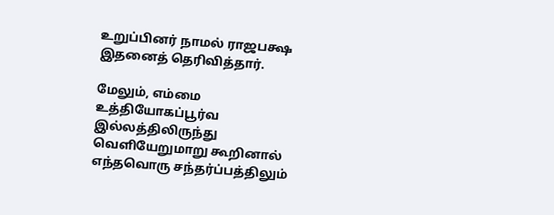உறுப்பினர் நாமல் ராஜபக்ஷ இதனைத் தெரிவித்தார்.

மேலும், எம்மை உத்தியோகப்பூர்வ இல்லத்திலிருந்து வெளியேறுமாறு கூறினால் எந்தவொரு சந்தர்ப்பத்திலும்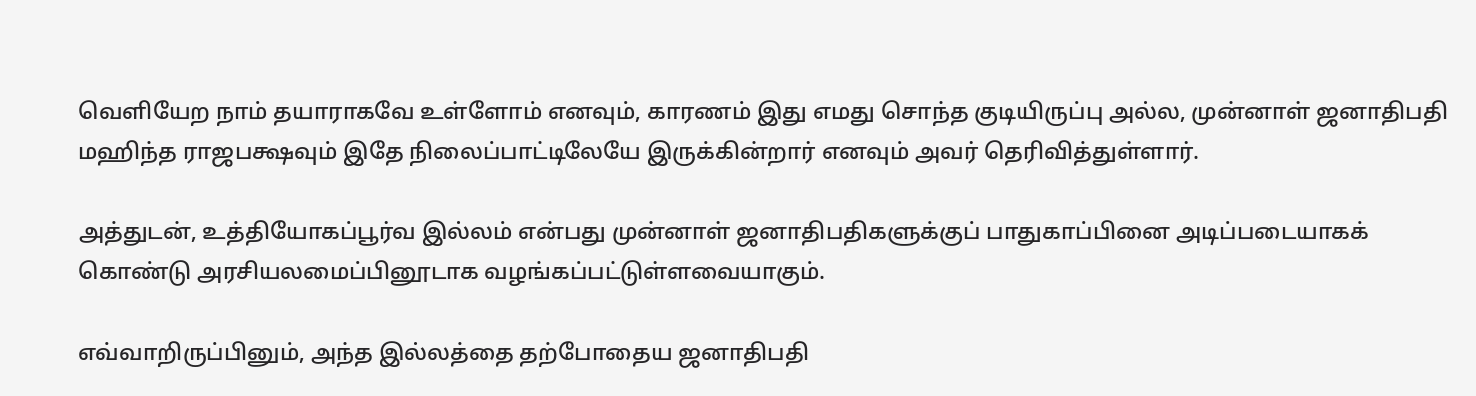வெளியேற நாம் தயாராகவே உள்ளோம் எனவும், காரணம் இது எமது சொந்த குடியிருப்பு அல்ல, முன்னாள் ஜனாதிபதி மஹிந்த ராஜபக்ஷவும் இதே நிலைப்பாட்டிலேயே இருக்கின்றார் எனவும் அவர் தெரிவித்துள்ளார்.

அத்துடன், உத்தியோகப்பூர்வ இல்லம் என்பது முன்னாள் ஜனாதிபதிகளுக்குப் பாதுகாப்பினை அடிப்படையாகக் கொண்டு அரசியலமைப்பினூடாக வழங்கப்பட்டுள்ளவையாகும்.

எவ்வாறிருப்பினும், அந்த இல்லத்தை தற்போதைய ஜனாதிபதி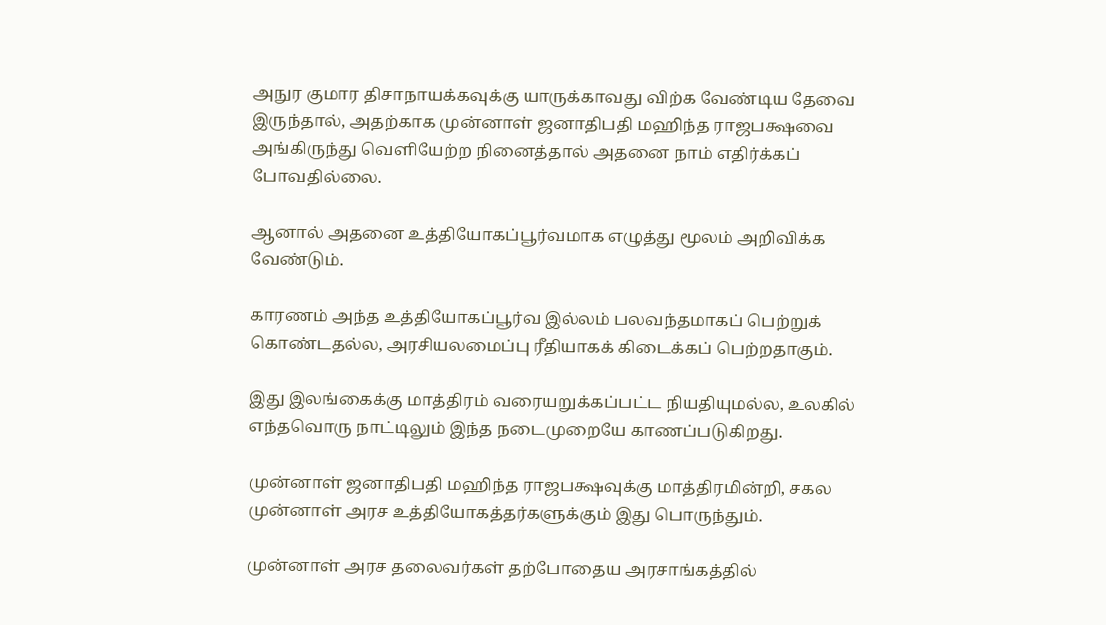அநுர குமார திசாநாயக்கவுக்கு யாருக்காவது விற்க வேண்டிய தேவை இருந்தால், அதற்காக முன்னாள் ஜனாதிபதி மஹிந்த ராஜபக்ஷவை அங்கிருந்து வெளியேற்ற நினைத்தால் அதனை நாம் எதிர்க்கப் போவதில்லை.

ஆனால் அதனை உத்தியோகப்பூர்வமாக எழுத்து மூலம் அறிவிக்க வேண்டும்.

காரணம் அந்த உத்தியோகப்பூர்வ இல்லம் பலவந்தமாகப் பெற்றுக் கொண்டதல்ல, அரசியலமைப்பு ரீதியாகக் கிடைக்கப் பெற்றதாகும்.

இது இலங்கைக்கு மாத்திரம் வரையறுக்கப்பட்ட நியதியுமல்ல, உலகில் எந்தவொரு நாட்டிலும் இந்த நடைமுறையே காணப்படுகிறது.

முன்னாள் ஜனாதிபதி மஹிந்த ராஜபக்ஷவுக்கு மாத்திரமின்றி, சகல முன்னாள் அரச உத்தியோகத்தர்களுக்கும் இது பொருந்தும்.

முன்னாள் அரச தலைவர்கள் தற்போதைய அரசாங்கத்தில்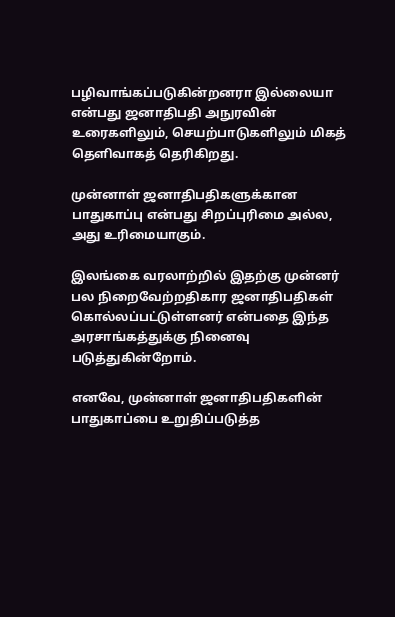பழிவாங்கப்படுகின்றனரா இல்லையா என்பது ஜனாதிபதி அநுரவின் உரைகளிலும், செயற்பாடுகளிலும் மிகத் தெளிவாகத் தெரிகிறது.

முன்னாள் ஜனாதிபதிகளுக்கான பாதுகாப்பு என்பது சிறப்புரிமை அல்ல, அது உரிமையாகும்.

இலங்கை வரலாற்றில் இதற்கு முன்னர் பல நிறைவேற்றதிகார ஜனாதிபதிகள் கொல்லப்பட்டுள்ளனர் என்பதை இந்த அரசாங்கத்துக்கு நினைவு படுத்துகின்றோம்.

எனவே, முன்னாள் ஜனாதிபதிகளின் பாதுகாப்பை உறுதிப்படுத்த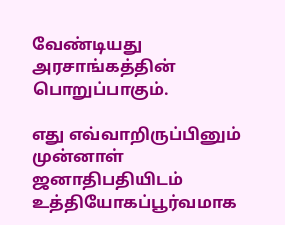வேண்டியது அரசாங்கத்தின் பொறுப்பாகும்.

எது எவ்வாறிருப்பினும் முன்னாள் ஜனாதிபதியிடம் உத்தியோகப்பூர்வமாக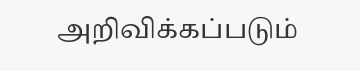அறிவிக்கப்படும்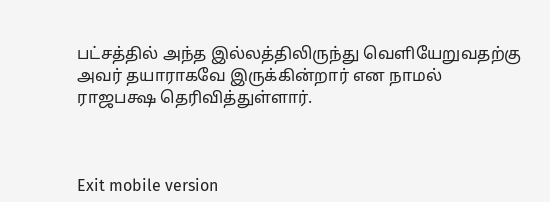பட்சத்தில் அந்த இல்லத்திலிருந்து வெளியேறுவதற்கு அவர் தயாராகவே இருக்கின்றார் என நாமல் ராஜபக்ஷ தெரிவித்துள்ளார்.



Exit mobile version